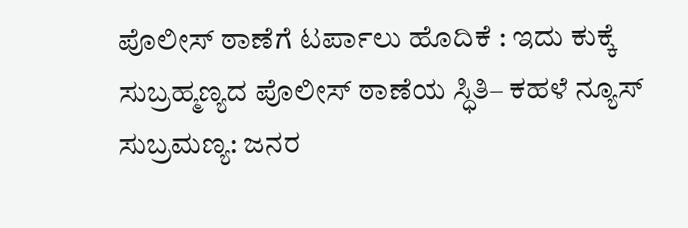ಪೊಲೀಸ್ ಠಾಣೆಗೆ ಟರ್ಪಾಲು ಹೊದಿಕೆ : ಇದು ಕುಕ್ಕೆ ಸುಬ್ರಹ್ಮಣ್ಯದ ಪೊಲೀಸ್ ಠಾಣೆಯ ಸ್ಧಿತಿ– ಕಹಳೆ ನ್ಯೂಸ್
ಸುಬ್ರಮಣ್ಯ: ಜನರ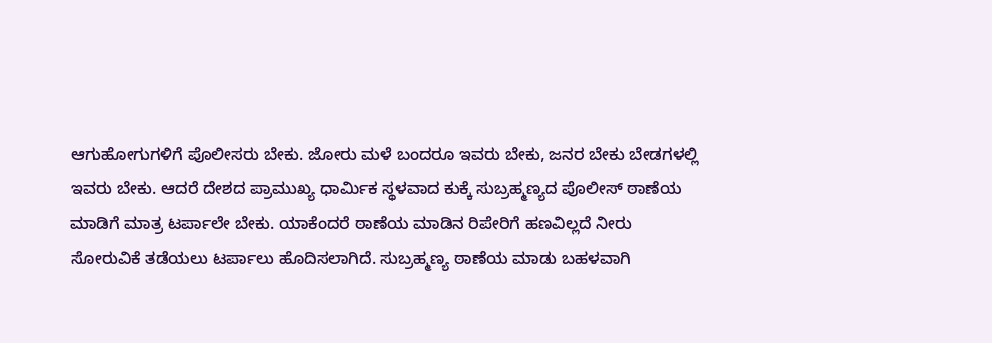ಆಗುಹೋಗುಗಳಿಗೆ ಪೊಲೀಸರು ಬೇಕು. ಜೋರು ಮಳೆ ಬಂದರೂ ಇವರು ಬೇಕು, ಜನರ ಬೇಕು ಬೇಡಗಳಲ್ಲಿ ಇವರು ಬೇಕು. ಆದರೆ ದೇಶದ ಪ್ರಾಮುಖ್ಯ ಧಾರ್ಮಿಕ ಸ್ಥಳವಾದ ಕುಕ್ಕೆ ಸುಬ್ರಹ್ಮಣ್ಯದ ಪೊಲೀಸ್ ಠಾಣೆಯ ಮಾಡಿಗೆ ಮಾತ್ರ ಟರ್ಪಾಲೇ ಬೇಕು. ಯಾಕೆಂದರೆ ಠಾಣೆಯ ಮಾಡಿನ ರಿಪೇರಿಗೆ ಹಣವಿಲ್ಲದೆ ನೀರು ಸೋರುವಿಕೆ ತಡೆಯಲು ಟರ್ಪಾಲು ಹೊದಿಸಲಾಗಿದೆ. ಸುಬ್ರಹ್ಮಣ್ಯ ಠಾಣೆಯ ಮಾಡು ಬಹಳವಾಗಿ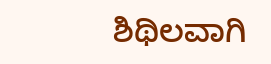ಶಿಥಿಲವಾಗಿ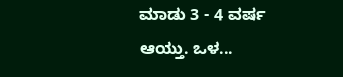ಮಾಡು 3 - 4 ವರ್ಷ ಆಯ್ತು. ಒಳ...